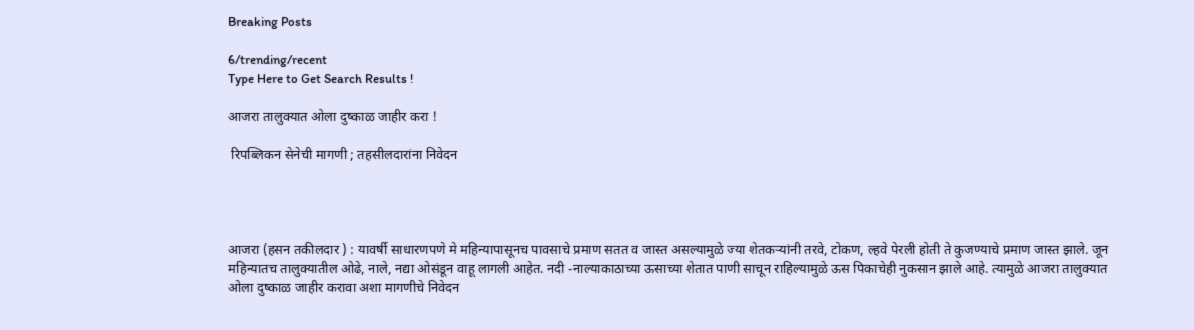Breaking Posts

6/trending/recent
Type Here to Get Search Results !

आजरा तालुक्यात ओला दुष्काळ जाहीर करा !

 रिपब्लिकन सेनेची मागणी ; तहसीलदारांना निवेदन




आजरा (हसन तकीलदार ) : यावर्षी साधारणपणे मे महिन्यापासूनच पावसाचे प्रमाण सतत व जास्त असल्यामुळे ज्या शेतकऱ्यांनी तरवे, टोकण, ल्हवे पेरली होती ते कुजण्याचे प्रमाण जास्त झाले. जून महिन्यातच तालुक्यातील ओढे, नाले, नद्या ओसंडून वाहू लागली आहेत. नदी -नाल्याकाठाच्या ऊसाच्या शेतात पाणी साचून राहिल्यामुळे ऊस पिकाचेही नुकसान झाले आहे. त्यामुळे आजरा तालुक्यात ओला दुष्काळ जाहीर करावा अशा मागणीचे निवेदन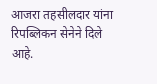आजरा तहसीलदार यांना रिपब्लिकन सेनेने दिले आहे.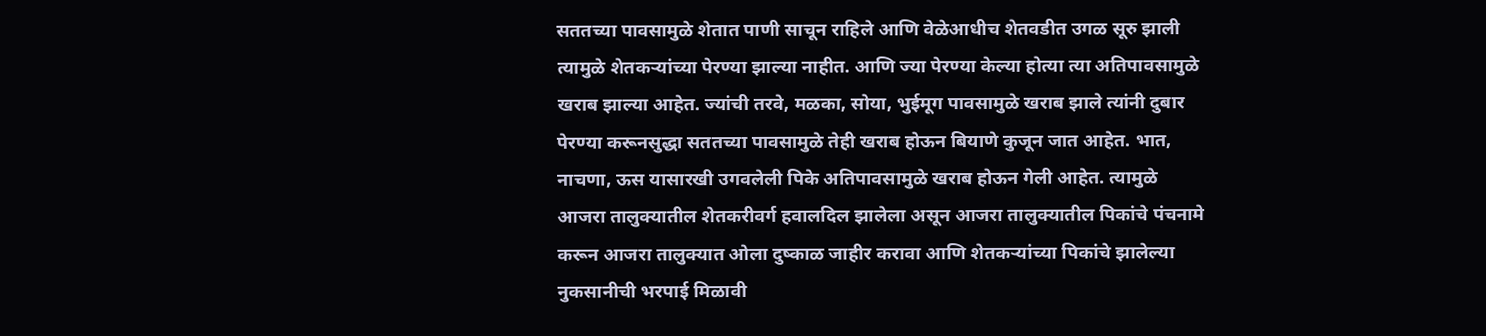सततच्या पावसामुळे शेतात पाणी साचून राहिले आणि वेळेआधीच शेतवडीत उगळ सूरु झाली त्यामुळे शेतकऱ्यांच्या पेरण्या झाल्या नाहीत. आणि ज्या पेरण्या केल्या होत्या त्या अतिपावसामुळे खराब झाल्या आहेत. ज्यांची तरवे, मळका, सोया, भुईमूग पावसामुळे खराब झाले त्यांनी दुबार पेरण्या करूनसुद्धा सततच्या पावसामुळे तेही खराब होऊन बियाणे कुजून जात आहेत. भात, नाचणा, ऊस यासारखी उगवलेली पिके अतिपावसामुळे खराब होऊन गेली आहेत. त्यामुळे आजरा तालुक्यातील शेतकरीवर्ग हवालदिल झालेला असून आजरा तालुक्यातील पिकांचे पंचनामे करून आजरा तालुक्यात ओला दुष्काळ जाहीर करावा आणि शेतकऱ्यांच्या पिकांचे झालेल्या नुकसानीची भरपाई मिळावी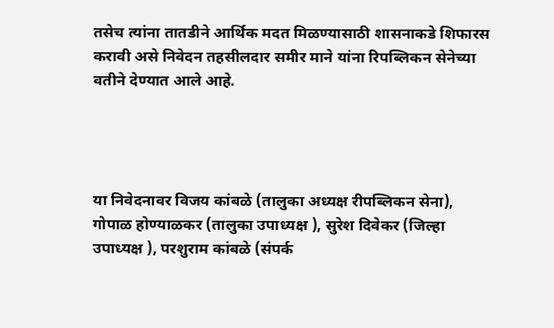तसेच त्यांना तातडीने आर्थिक मदत मिळण्यासाठी शासनाकडे शिफारस करावी असे निवेदन तहसीलदार समीर माने यांना रिपब्लिकन सेनेच्या वतीने देण्यात आले आहे.




या निवेदनावर विजय कांबळे (तालुका अध्यक्ष रीपब्लिकन सेना), गोपाळ होण्याळकर (तालुका उपाध्यक्ष ), सुरेश दिवेकर (जिल्हा उपाध्यक्ष ), परशुराम कांबळे (संपर्क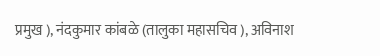प्रमुख ), नंदकुमार कांबळे (तालुका महासचिव ), अविनाश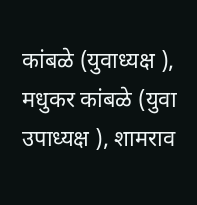कांबळे (युवाध्यक्ष ), मधुकर कांबळे (युवा उपाध्यक्ष ), शामराव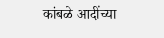कांबळे आदींच्या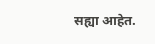सह्या आहेत.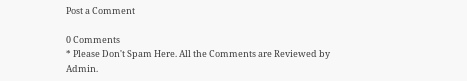Post a Comment

0 Comments
* Please Don't Spam Here. All the Comments are Reviewed by Admin.